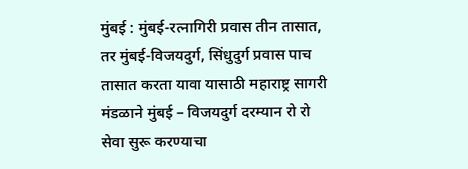मुंबई : मुंबई-रत्नागिरी प्रवास तीन तासात, तर मुंबई-विजयदुर्ग, सिंधुदुर्ग प्रवास पाच तासात करता यावा यासाठी महाराष्ट्र सागरी मंडळाने मुंबई – विजयदुर्ग दरम्यान रो रो सेवा सुरू करण्याचा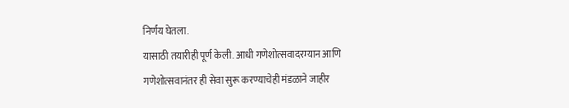निर्णय घेतला.
यासाठी तयारीही पूर्ण केली. आधी गणेशोत्सवादरम्यान आणि गणेशोत्सवानंतर ही सेवा सुरू करण्याचेही मंडळाने जाहीर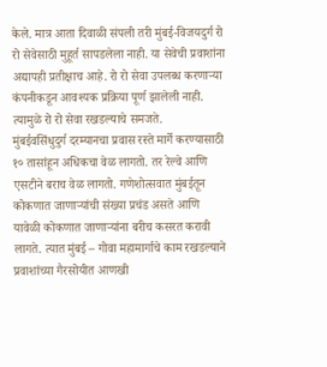केले. मात्र आता दिवाळी संपली तरी मुंबई-विजयदुर्ग रो रो सेवेसाठी मुहूर्त सापडलेला नाही. या सेवेची प्रवाशांना अद्यापही प्रतीक्षाच आहे. रो रो सेवा उपलब्ध करणाऱ्या कंपनीकडून आवश्यक प्रक्रिया पूर्ण झालेली नाही. त्यामुळे रो रो सेवा रखडल्याचे समजते.
मुंबईवसिंधुदुर्ग दरम्यानचा प्रवास रस्ते मार्गे करण्यासाठी १० तासांहून अधिकचा वेळ लागतो. तर रेल्वे आणि एसटीने बराच वेळ लागतो. गणेशोत्सवात मुंबईतून कोकणात जाणाऱ्यांची संख्या प्रचंड असते आणि यावेळी कोकणात जाणाऱ्यांना बरीच कसरत करावी लागते. त्यात मुंबई – गोवा महामार्गाचे काम रखडल्याने प्रवाशांच्या गैरसोयीत आणखी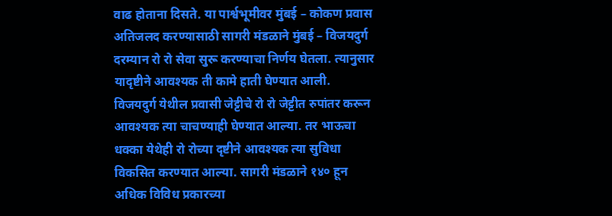वाढ होताना दिसते. या पार्श्वभूमीवर मुंबई – कोकण प्रवास अतिजलद करण्यासाठी सागरी मंडळाने मुंबई – विजयदुर्ग दरम्यान रो रो सेवा सुरू करण्याचा निर्णय घेतला. त्यानुसार यादृष्टीने आवश्यक ती कामे हाती घेण्यात आली. विजयदुर्ग येथील प्रवासी जेट्टीचे रो रो जेट्टीत रुपांतर करून आवश्यक त्या चाचण्याही घेण्यात आल्या. तर भाऊचा धक्का येथेही रो रोच्या दृष्टीने आवश्यक त्या सुविधा विकसित करण्यात आल्या. सागरी मंडळाने १४० हून अधिक विविध प्रकारच्या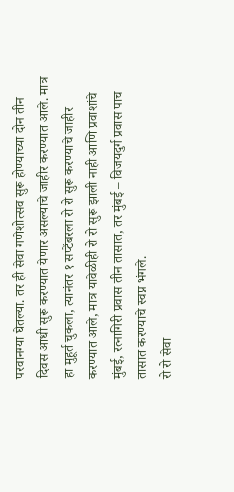परवानग्या घेतल्या. तर ही सेवा गणेशोत्सव सुरू होण्याच्या दोन तीन दिवस आधी सुरू करण्यात येणार असल्याचे जाहीर करण्यात आले. मात्र हा मुहूर्त चुकला, त्यानंतर १ सप्टेंबरला रो रो सुरू करण्याचे जाहीर करण्यात आले, मात्र यावेळीही रो रो सुरू झाली नाही आणि प्रवाशांचे मुंबई, रत्नागिरी प्रवास तीन तासात, तर मुंबई – विजयदुर्ग प्रवास पाच तासात करण्याचे स्वप्न भंगले.
रो रो सेवा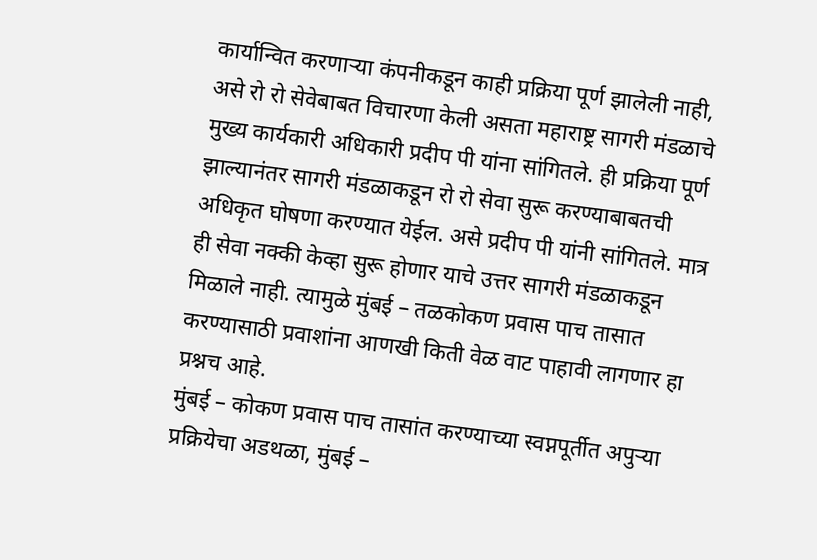कार्यान्वित करणाऱ्या कंपनीकडून काही प्रक्रिया पूर्ण झालेली नाही, असे रो रो सेवेबाबत विचारणा केली असता महाराष्ट्र सागरी मंडळाचे मुख्य कार्यकारी अधिकारी प्रदीप पी यांना सांगितले. ही प्रक्रिया पूर्ण झाल्यानंतर सागरी मंडळाकडून रो रो सेवा सुरू करण्याबाबतची अधिकृत घोषणा करण्यात येईल. असे प्रदीप पी यांनी सांगितले. मात्र ही सेवा नक्की केव्हा सुरू होणार याचे उत्तर सागरी मंडळाकडून मिळाले नाही. त्यामुळे मुंबई – तळकोकण प्रवास पाच तासात करण्यासाठी प्रवाशांना आणखी किती वेळ वाट पाहावी लागणार हा प्रश्नच आहे.
मुंबई – कोकण प्रवास पाच तासांत करण्याच्या स्वप्नपूर्तीत अपुऱ्या प्रक्रियेचा अडथळा, मुंबई –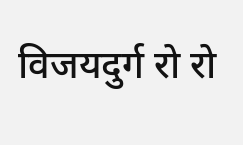विजयदुर्ग रो रो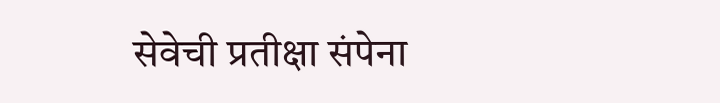सेवेची प्रतीक्षा संपेना